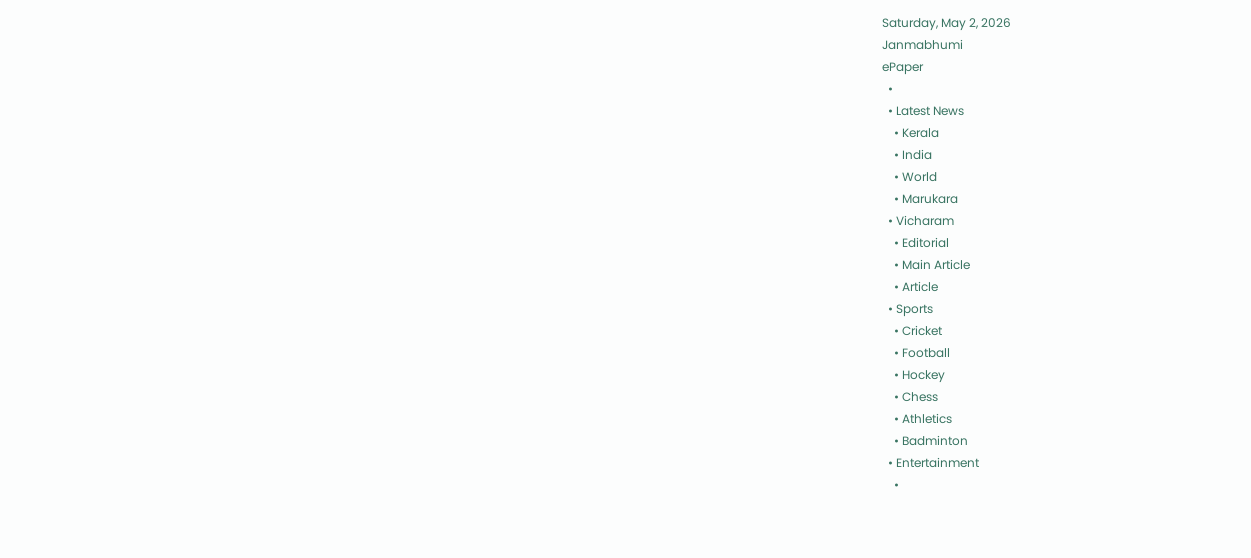Saturday, May 2, 2026
Janmabhumi
ePaper
  •
  • Latest News
    • Kerala
    • India
    • World
    • Marukara
  • Vicharam
    • Editorial
    • Main Article
    • Article
  • Sports
    • Cricket
    • Football
    • Hockey
    • Chess
    • Athletics
    • Badminton
  • Entertainment
    •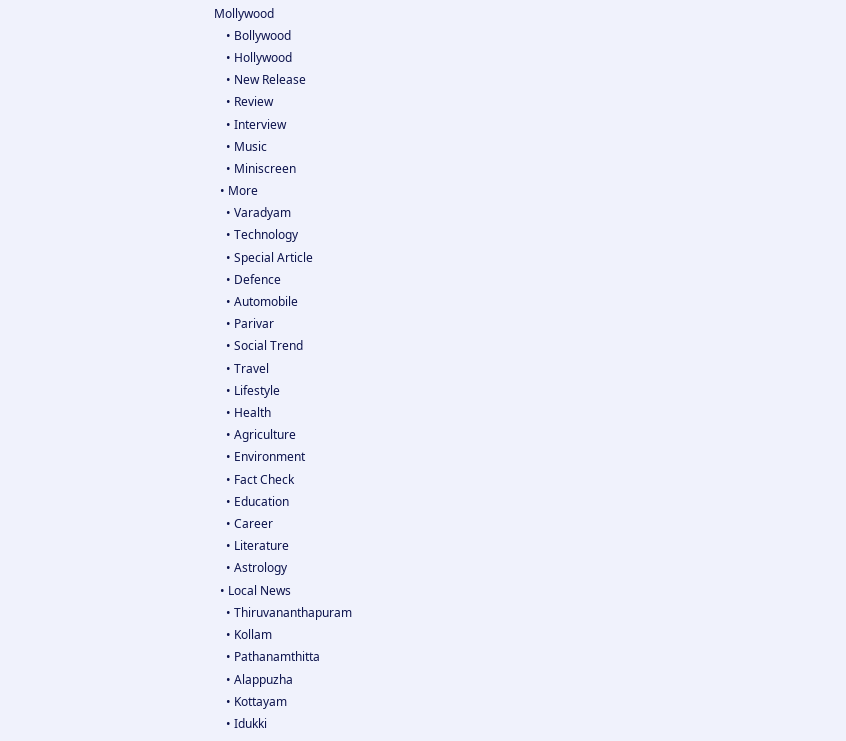Mollywood
    • Bollywood
    • Hollywood
    • New Release
    • Review
    • Interview
    • Music
    • Miniscreen
  • More
    • Varadyam
    • Technology
    • Special Article
    • Defence
    • Automobile
    • Parivar
    • Social Trend
    • Travel
    • Lifestyle
    • Health
    • Agriculture
    • Environment
    • Fact Check
    • Education
    • Career
    • Literature
    • Astrology
  • Local News
    • Thiruvananthapuram
    • Kollam
    • Pathanamthitta
    • Alappuzha
    • Kottayam
    • Idukki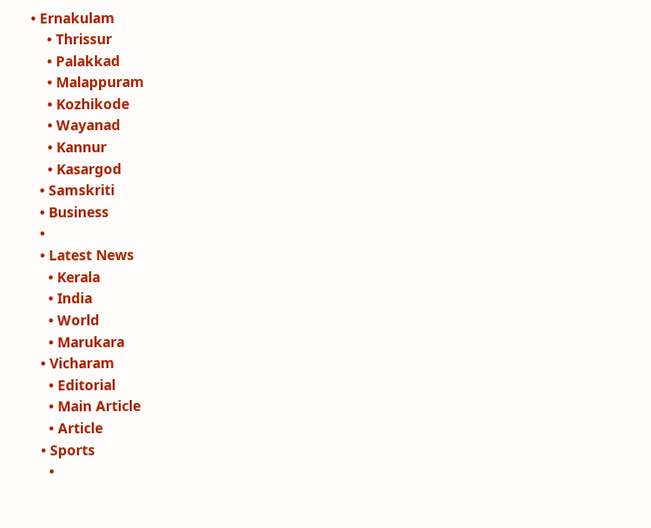• Ernakulam
    • Thrissur
    • Palakkad
    • Malappuram
    • Kozhikode
    • Wayanad
    • Kannur
    • Kasargod
  • Samskriti
  • Business
  •
  • Latest News
    • Kerala
    • India
    • World
    • Marukara
  • Vicharam
    • Editorial
    • Main Article
    • Article
  • Sports
    •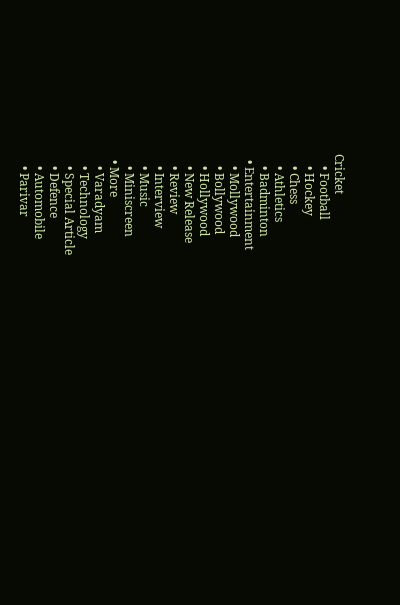Cricket
    • Football
    • Hockey
    • Chess
    • Athletics
    • Badminton
  • Entertainment
    • Mollywood
    • Bollywood
    • Hollywood
    • New Release
    • Review
    • Interview
    • Music
    • Miniscreen
  • More
    • Varadyam
    • Technology
    • Special Article
    • Defence
    • Automobile
    • Parivar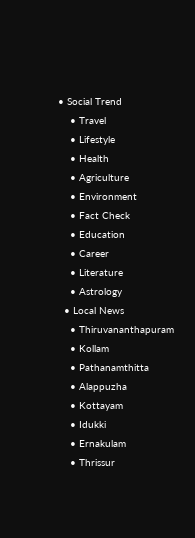• Social Trend
    • Travel
    • Lifestyle
    • Health
    • Agriculture
    • Environment
    • Fact Check
    • Education
    • Career
    • Literature
    • Astrology
  • Local News
    • Thiruvananthapuram
    • Kollam
    • Pathanamthitta
    • Alappuzha
    • Kottayam
    • Idukki
    • Ernakulam
    • Thrissur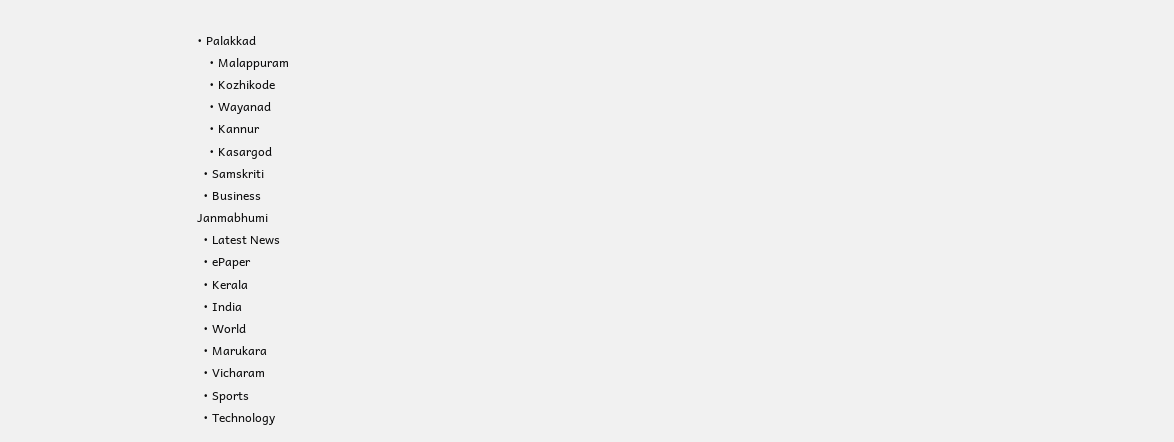• Palakkad
    • Malappuram
    • Kozhikode
    • Wayanad
    • Kannur
    • Kasargod
  • Samskriti
  • Business
Janmabhumi
  • Latest News
  • ePaper
  • Kerala
  • India
  • World
  • Marukara
  • Vicharam
  • Sports
  • Technology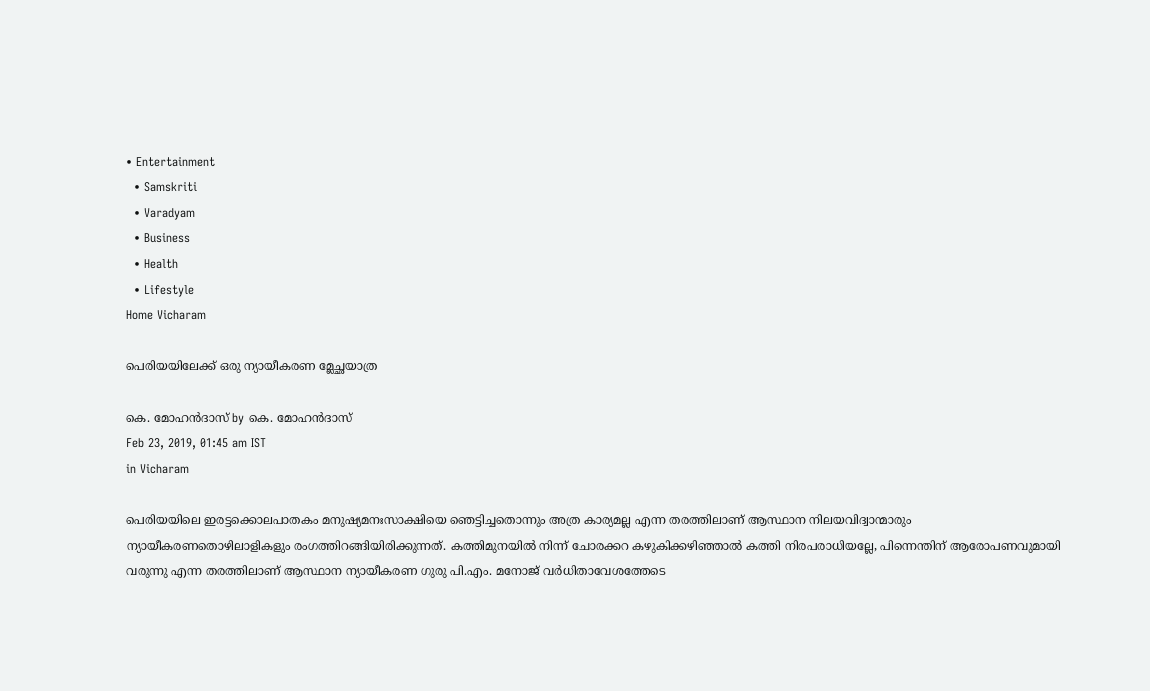• Entertainment
  • Samskriti
  • Varadyam
  • Business
  • Health
  • Lifestyle
Home Vicharam

പെരിയയിലേക്ക് ഒരു ന്യായീകരണ മ്ലേച്ഛയാത്ര

കെ. മോഹന്‍ദാസ് by കെ. മോഹന്‍ദാസ്
Feb 23, 2019, 01:45 am IST
in Vicharam

പെരിയയിലെ ഇരട്ടക്കൊലപാതകം മനുഷ്യമനഃസാക്ഷിയെ ഞെട്ടിച്ചതൊന്നും അത്ര കാര്യമല്ല എന്ന തരത്തിലാണ് ആസ്ഥാന നിലയവിദ്വാന്മാരും ന്യായീകരണതൊഴിലാളികളും രംഗത്തിറങ്ങിയിരിക്കുന്നത്. കത്തിമുനയില്‍ നിന്ന് ചോരക്കറ കഴുകിക്കഴിഞ്ഞാല്‍ കത്തി നിരപരാധിയല്ലേ, പിന്നെന്തിന് ആരോപണവുമായി വരുന്നു എന്ന തരത്തിലാണ് ആസ്ഥാന ന്യായീകരണ ഗുരു പി.എം. മനോജ് വര്‍ധിതാവേശത്തേടെ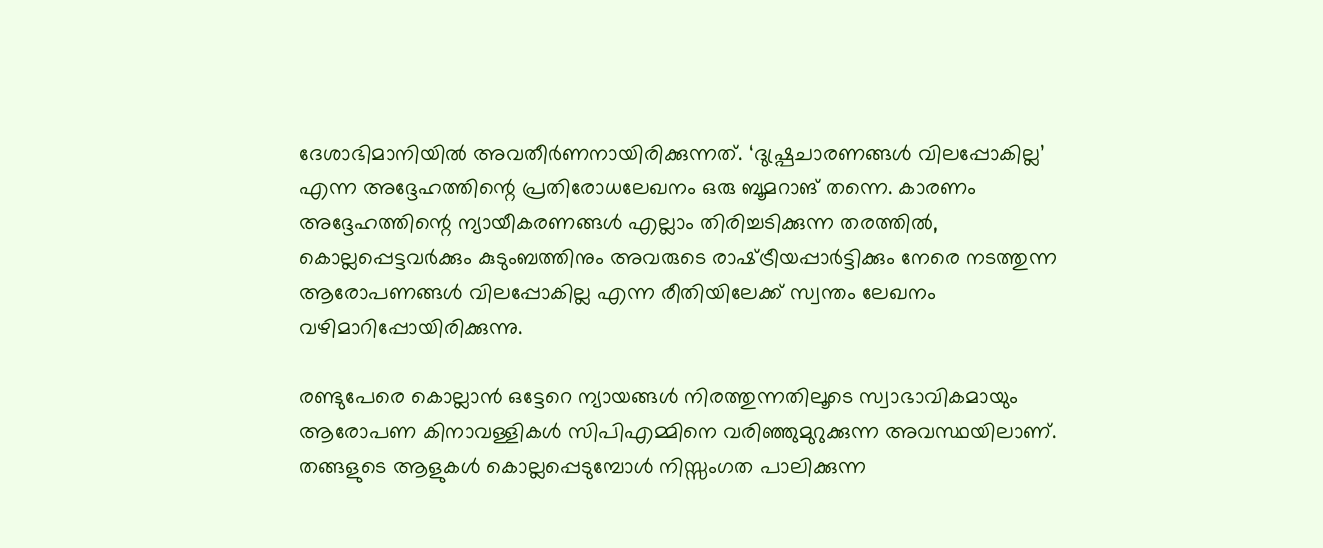ദേശാഭിമാനിയില്‍ അവതീര്‍ണനായിരിക്കുന്നത്. ‘ദുഷ്പ്രചാരണങ്ങള്‍ വിലപ്പോകില്ല’ എന്ന അദ്ദേഹത്തിന്റെ പ്രതിരോധലേഖനം ഒരു ബൂമറാങ് തന്നെ. കാരണം അദ്ദേഹത്തിന്റെ ന്യായീകരണങ്ങള്‍ എല്ലാം തിരിച്ചടിക്കുന്ന തരത്തില്‍, കൊല്ലപ്പെട്ടവര്‍ക്കും കുടുംബത്തിനും അവരുടെ രാഷ്‌ട്രീയപ്പാര്‍ട്ടിക്കും നേരെ നടത്തുന്ന ആരോപണങ്ങള്‍ വിലപ്പോകില്ല എന്ന രീതിയിലേക്ക് സ്വന്തം ലേഖനം വഴിമാറിപ്പോയിരിക്കുന്നു.

രണ്ടുപേരെ കൊല്ലാന്‍ ഒട്ടേറെ ന്യായങ്ങള്‍ നിരത്തുന്നതിലൂടെ സ്വാഭാവികമായും ആരോപണ കിനാവള്ളികള്‍ സിപിഎമ്മിനെ വരിഞ്ഞുമുറുക്കുന്ന അവസ്ഥയിലാണ്. തങ്ങളുടെ ആളുകള്‍ കൊല്ലപ്പെടുമ്പോള്‍ നിസ്സംഗത പാലിക്കുന്ന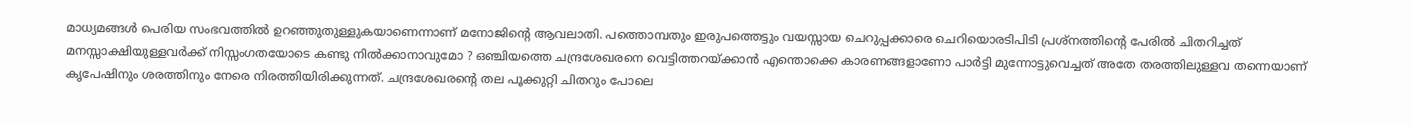മാധ്യമങ്ങള്‍ പെരിയ സംഭവത്തില്‍ ഉറഞ്ഞുതുള്ളുകയാണെന്നാണ് മനോജിന്റെ ആവലാതി. പത്തൊമ്പതും ഇരുപത്തെട്ടും വയസ്സായ ചെറുപ്പക്കാരെ ചെറിയൊരടിപിടി പ്രശ്‌നത്തിന്റെ പേരില്‍ ചിതറിച്ചത് മനസ്സാക്ഷിയുള്ളവര്‍ക്ക് നിസ്സംഗതയോടെ കണ്ടു നില്‍ക്കാനാവുമോ ? ഒഞ്ചിയത്തെ ചന്ദ്രശേഖരനെ വെട്ടിത്തറയ്‌ക്കാന്‍ എന്തൊക്കെ കാരണങ്ങളാണോ പാര്‍ട്ടി മുന്നോട്ടുവെച്ചത് അതേ തരത്തിലുള്ളവ തന്നെയാണ് കൃപേഷിനും ശരത്തിനും നേരെ നിരത്തിയിരിക്കുന്നത്. ചന്ദ്രശേഖരന്റെ തല പൂക്കുറ്റി ചിതറും പോലെ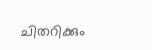ചിതറിക്കും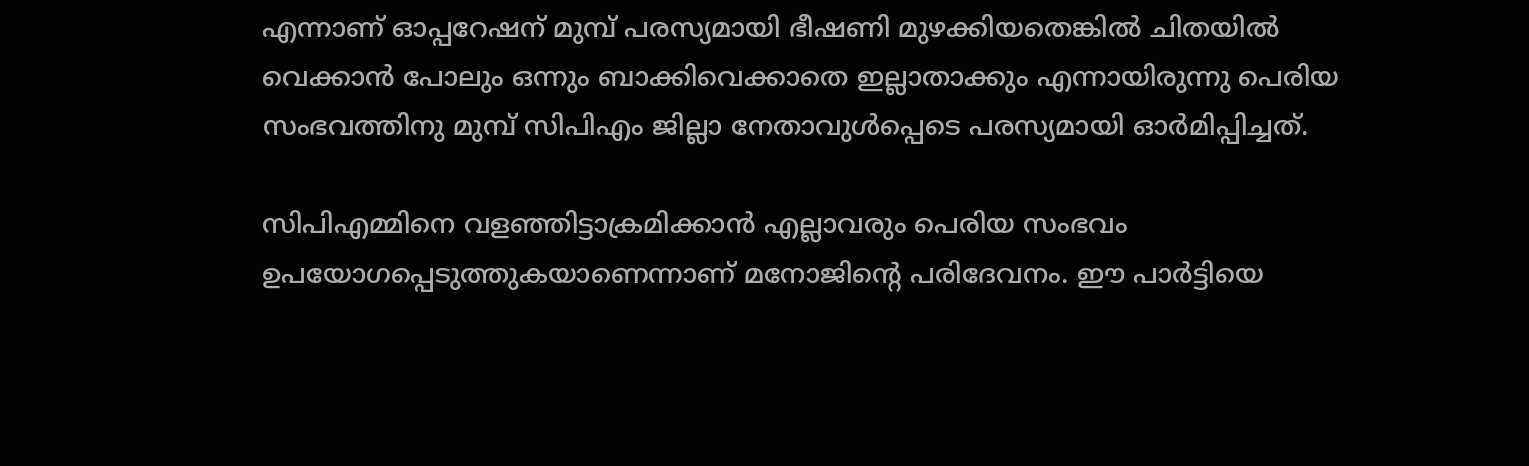എന്നാണ് ഓപ്പറേഷന് മുമ്പ് പരസ്യമായി ഭീഷണി മുഴക്കിയതെങ്കില്‍ ചിതയില്‍ വെക്കാന്‍ പോലും ഒന്നും ബാക്കിവെക്കാതെ ഇല്ലാതാക്കും എന്നായിരുന്നു പെരിയ സംഭവത്തിനു മുമ്പ് സിപിഎം ജില്ലാ നേതാവുള്‍പ്പെടെ പരസ്യമായി ഓര്‍മിപ്പിച്ചത്.

സിപിഎമ്മിനെ വളഞ്ഞിട്ടാക്രമിക്കാന്‍ എല്ലാവരും പെരിയ സംഭവം ഉപയോഗപ്പെടുത്തുകയാണെന്നാണ് മനോജിന്റെ പരിദേവനം. ഈ പാര്‍ട്ടിയെ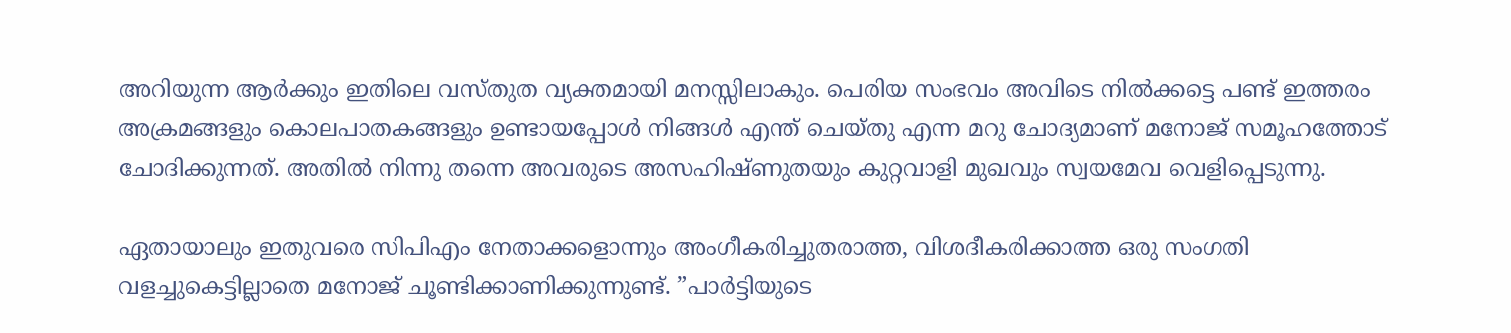അറിയുന്ന ആര്‍ക്കും ഇതിലെ വസ്തുത വ്യക്തമായി മനസ്സിലാകും. പെരിയ സംഭവം അവിടെ നില്‍ക്കട്ടെ പണ്ട് ഇത്തരം അക്രമങ്ങളും കൊലപാതകങ്ങളും ഉണ്ടായപ്പോള്‍ നിങ്ങള്‍ എന്ത് ചെയ്തു എന്ന മറു ചോദ്യമാണ് മനോജ് സമൂഹത്തോട് ചോദിക്കുന്നത്. അതില്‍ നിന്നു തന്നെ അവരുടെ അസഹിഷ്ണുതയും കുറ്റവാളി മുഖവും സ്വയമേവ വെളിപ്പെടുന്നു.

ഏതായാലും ഇതുവരെ സിപിഎം നേതാക്കളൊന്നും അംഗീകരിച്ചുതരാത്ത, വിശദീകരിക്കാത്ത ഒരു സംഗതി വളച്ചുകെട്ടില്ലാതെ മനോജ് ചൂണ്ടിക്കാണിക്കുന്നുണ്ട്. ”പാര്‍ട്ടിയുടെ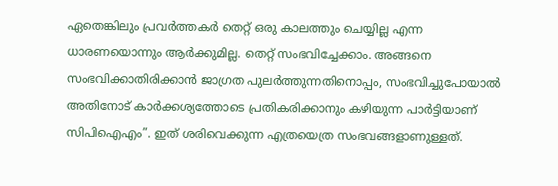ഏതെങ്കിലും പ്രവര്‍ത്തകര്‍ തെറ്റ് ഒരു കാലത്തും ചെയ്യില്ല എന്ന ധാരണയൊന്നും ആര്‍ക്കുമില്ല. തെറ്റ് സംഭവിച്ചേക്കാം. അങ്ങനെ സംഭവിക്കാതിരിക്കാന്‍ ജാഗ്രത പുലര്‍ത്തുന്നതിനൊപ്പം, സംഭവിച്ചുപോയാല്‍ അതിനോട് കാര്‍ക്കശ്യത്തോടെ പ്രതികരിക്കാനും കഴിയുന്ന പാര്‍ട്ടിയാണ് സിപിഐഎം”. ഇത് ശരിവെക്കുന്ന എത്രയെത്ര സംഭവങ്ങളാണുള്ളത്.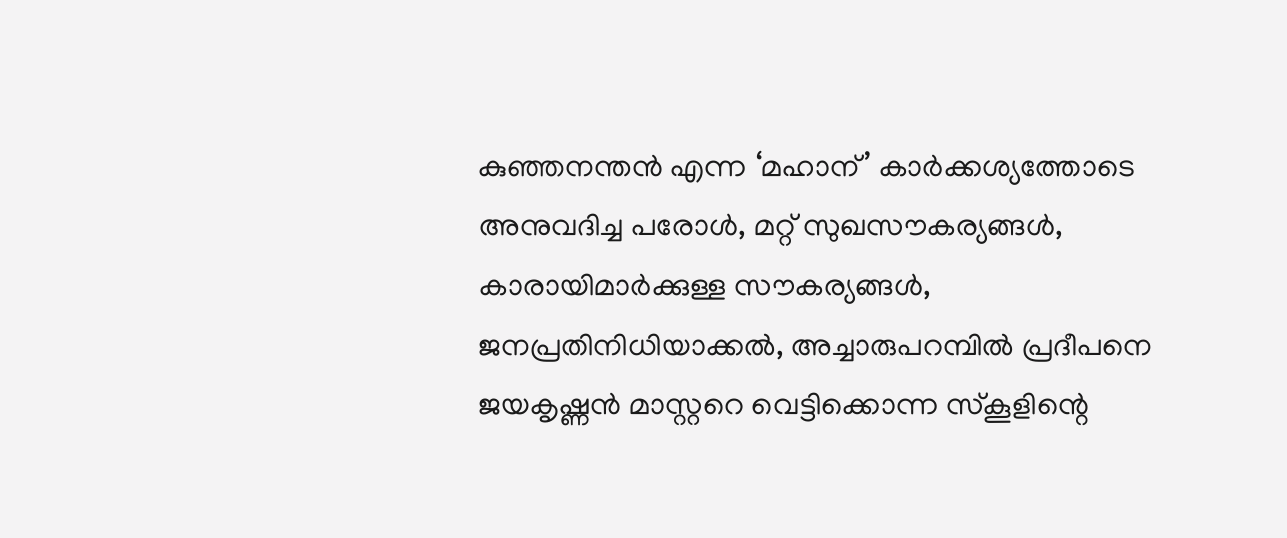കുഞ്ഞനന്തന്‍ എന്ന ‘മഹാന്’ കാര്‍ക്കശ്യത്തോടെ അനുവദിച്ച പരോള്‍, മറ്റ് സുഖസൗകര്യങ്ങള്‍, കാരായിമാര്‍ക്കുള്ള സൗകര്യങ്ങള്‍, ജനപ്രതിനിധിയാക്കല്‍, അച്ചാരുപറമ്പില്‍ പ്രദീപനെ ജയകൃഷ്ണന്‍ മാസ്റ്ററെ വെട്ടിക്കൊന്ന സ്‌കൂളിന്റെ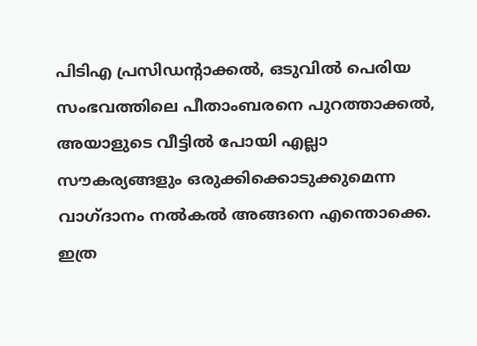പിടിഎ പ്രസിഡന്റാക്കല്‍, ഒടുവില്‍ പെരിയ സംഭവത്തിലെ പീതാംബരനെ പുറത്താക്കല്‍, അയാളുടെ വീട്ടില്‍ പോയി എല്ലാ സൗകര്യങ്ങളും ഒരുക്കിക്കൊടുക്കുമെന്ന വാഗ്ദാനം നല്‍കല്‍ അങ്ങനെ എന്തൊക്കെ. ഇത്ര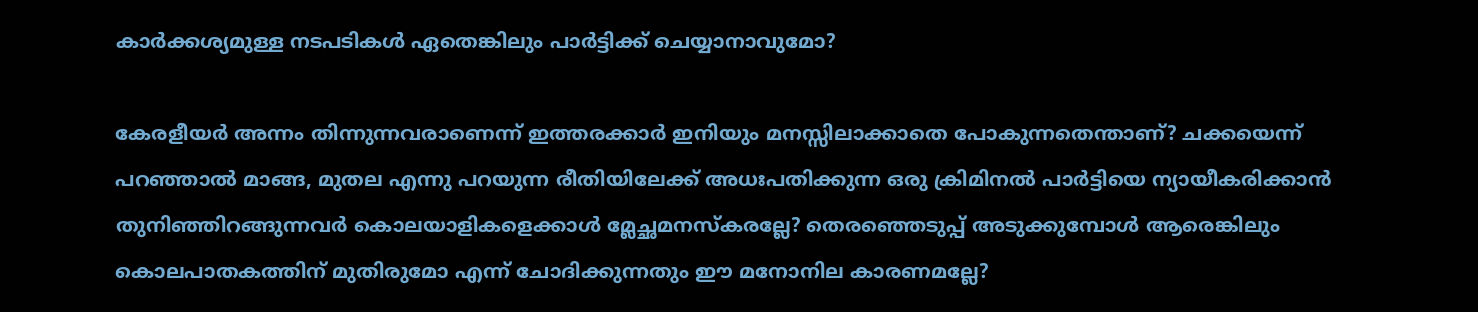കാര്‍ക്കശ്യമുള്ള നടപടികള്‍ ഏതെങ്കിലും പാര്‍ട്ടിക്ക് ചെയ്യാനാവുമോ?

കേരളീയര്‍ അന്നം തിന്നുന്നവരാണെന്ന് ഇത്തരക്കാര്‍ ഇനിയും മനസ്സിലാക്കാതെ പോകുന്നതെന്താണ്? ചക്കയെന്ന് പറഞ്ഞാല്‍ മാങ്ങ, മുതല എന്നു പറയുന്ന രീതിയിലേക്ക് അധഃപതിക്കുന്ന ഒരു ക്രിമിനല്‍ പാര്‍ട്ടിയെ ന്യായീകരിക്കാന്‍ തുനിഞ്ഞിറങ്ങുന്നവര്‍ കൊലയാളികളെക്കാള്‍ മ്ലേച്ഛമനസ്‌കരല്ലേ? തെരഞ്ഞെടുപ്പ് അടുക്കുമ്പോള്‍ ആരെങ്കിലും കൊലപാതകത്തിന് മുതിരുമോ എന്ന് ചോദിക്കുന്നതും ഈ മനോനില കാരണമല്ലേ?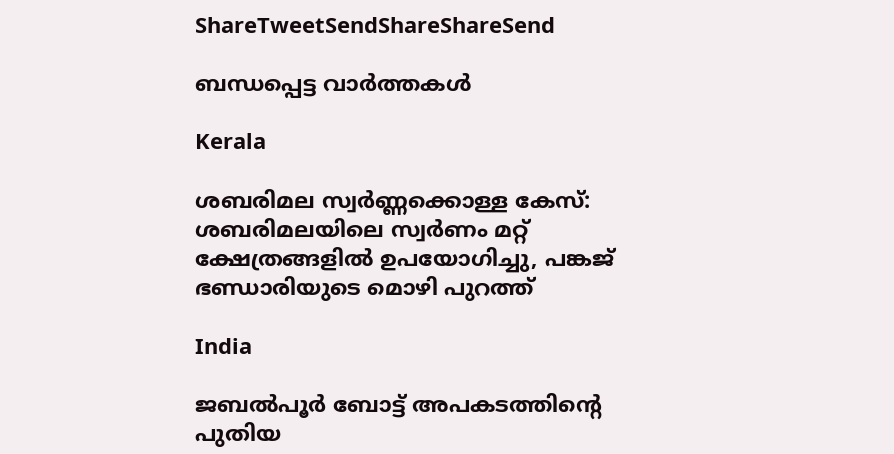ShareTweetSendShareShareSend

ബന്ധപ്പെട്ട വാര്‍ത്തകള്‍

Kerala

ശബരിമല സ്വർണ്ണക്കൊള്ള കേസ്: ശബരിമലയിലെ സ്വർണം മറ്റ് ക്ഷേത്രങ്ങളിൽ ഉപയോഗിച്ചു, പങ്കജ് ഭണ്ഡാരിയുടെ മൊഴി പുറത്ത്

India

ജബൽപൂർ ബോട്ട് അപകടത്തിന്റെ പുതിയ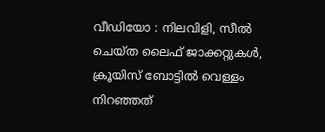വീഡിയോ : നിലവിളി, സീൽ ചെയ്ത ലൈഫ് ജാക്കറ്റുകൾ, ക്രൂയിസ് ബോട്ടിൽ വെള്ളം നിറഞ്ഞത്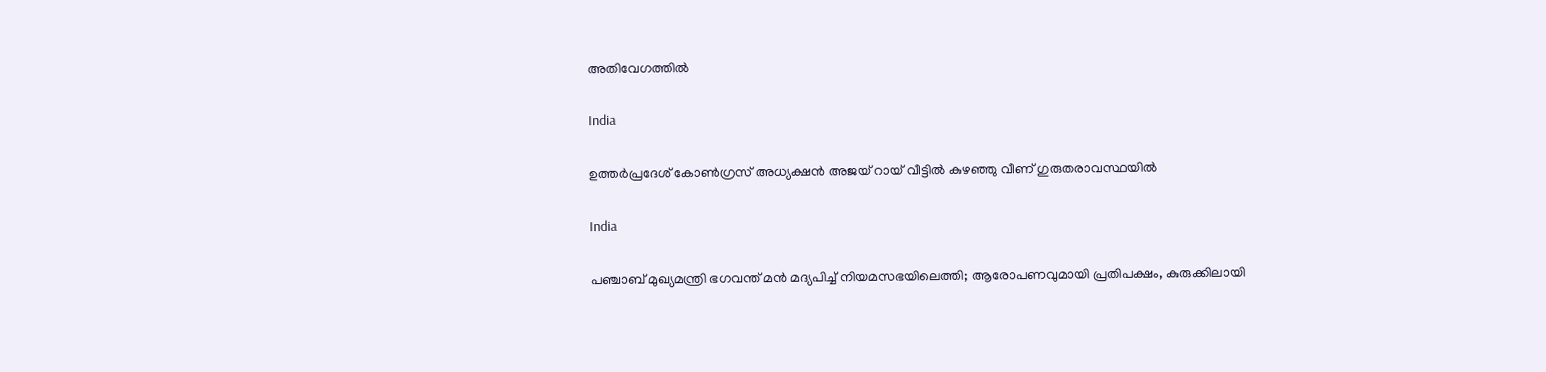അതിവേഗത്തിൽ

India

ഉത്തർപ്രദേശ് കോൺഗ്രസ് അധ്യക്ഷൻ അജയ് റായ് വീട്ടിൽ കുഴഞ്ഞു വീണ് ഗുരുതരാവസ്ഥയിൽ

India

പഞ്ചാബ് മുഖ്യമന്ത്രി ഭഗവന്ത് മൻ മദ്യപിച്ച് നിയമസഭയിലെത്തി; ആരോപണവുമായി പ്രതിപക്ഷം, കുരുക്കിലായി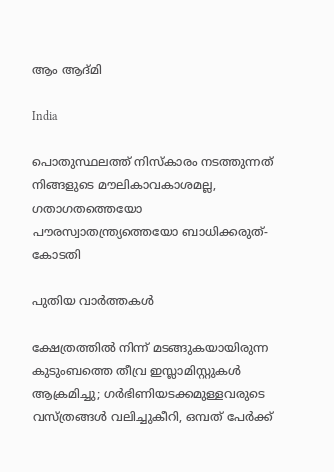ആം ആദ്മി

India

പൊതുസ്ഥലത്ത് നിസ്കാരം നടത്തുന്നത് നിങ്ങളുടെ മൗലികാവകാശമല്ല, ഗതാഗതത്തെയോ പൗരസ്വാതന്ത്ര്യത്തെയോ ബാധിക്കരുത്- കോടതി

പുതിയ വാര്‍ത്തകള്‍

ക്ഷേത്രത്തിൽ നിന്ന് മടങ്ങുകയായിരുന്ന കുടുംബത്തെ തീവ്ര ഇസ്ലാമിസ്റ്റുകൾ ആക്രമിച്ചു; ഗർഭിണിയടക്കമുള്ളവരുടെ വസ്ത്രങ്ങൾ വലിച്ചുകീറി, ഒമ്പത് പേർക്ക്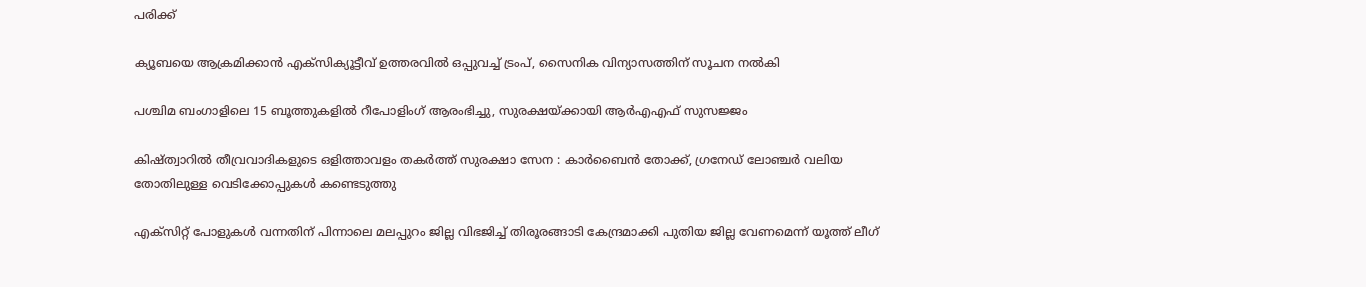പരിക്ക്

ക്യൂബയെ ആക്രമിക്കാൻ എക്സിക്യൂട്ടീവ് ഉത്തരവിൽ ഒപ്പുവച്ച് ട്രംപ്, സൈനിക വിന്യാസത്തിന് സൂചന നൽകി

പശ്ചിമ ബംഗാളിലെ 15 ബൂത്തുകളിൽ റീപോളിംഗ് ആരംഭിച്ചു, സുരക്ഷയ്‌ക്കായി ആർ‌എ‌എഫ് സുസജ്ജം

കിഷ്ത്വാറിൽ തീവ്രവാദികളുടെ ഒളിത്താവളം തകർത്ത് സുരക്ഷാ സേന : കാർബൈൻ തോക്ക്, ഗ്രനേഡ് ലോഞ്ചർ വലിയ തോതിലുള്ള വെടിക്കോപ്പുകൾ കണ്ടെടുത്തു

എക്സിറ്റ് പോളുകൾ വന്നതിന് പിന്നാലെ മലപ്പുറം ജില്ല വിഭജിച്ച് തിരൂരങ്ങാടി കേന്ദ്രമാക്കി പുതിയ ജില്ല വേണമെന്ന് യൂത്ത് ലീഗ്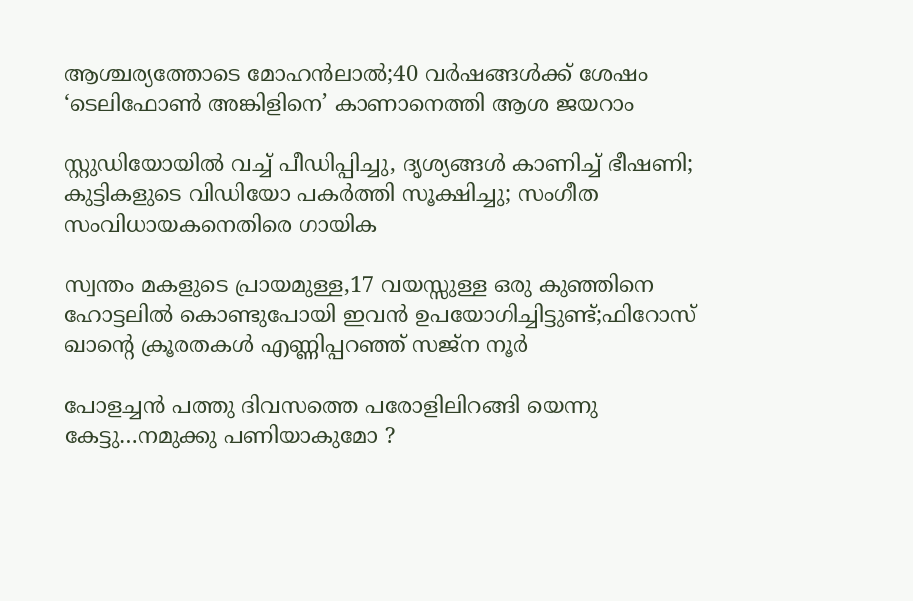ആശ്ചര്യത്തോടെ മോഹന്‍ലാല്‍;40 വര്‍ഷങ്ങള്‍ക്ക് ശേഷം ‘ടെലിഫോണ്‍ അങ്കിളിനെ’ കാണാനെത്തി ആശ ജയറാം

സ്റ്റുഡിയോയില്‍ വച്ച് പീഡിപ്പിച്ചു, ദൃശ്യങ്ങള്‍ കാണിച്ച് ഭീഷണി; കുട്ടികളുടെ വിഡിയോ പകര്‍ത്തി സൂക്ഷിച്ചു; സംഗീത സംവിധായകനെതിരെ ഗായിക

സ്വന്തം മകളുടെ പ്രായമുള്ള,17 വയസ്സുള്ള ഒരു കുഞ്ഞിനെ ഹോട്ടലിൽ കൊണ്ടുപോയി ഇവൻ ഉപയോഗിച്ചിട്ടുണ്ട്;ഫിറോസ് ഖാന്റെ ക്രൂരതകൾ എണ്ണിപ്പറഞ്ഞ് സജ്ന നൂർ

പോളച്ചൻ പത്തു ദിവസത്തെ പരോളിലിറങ്ങി യെന്നു കേട്ടു…നമുക്കു പണിയാകുമോ ?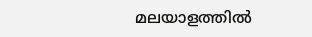മലയാളത്തിൽ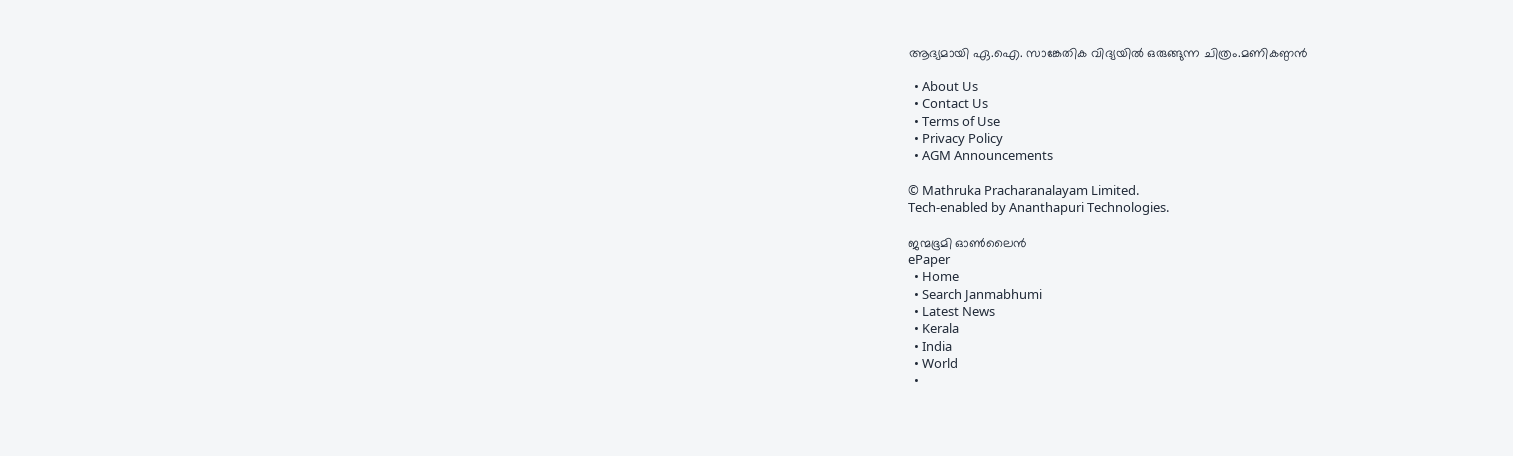ആദ്യമായി ഏ.ഐ. സാങ്കേതിക വിദ്യയിൽ ഒരുങ്ങുന്ന ചിത്രം.മണികണ്ഠൻ

  • About Us
  • Contact Us
  • Terms of Use
  • Privacy Policy
  • AGM Announcements

© Mathruka Pracharanalayam Limited.
Tech-enabled by Ananthapuri Technologies.

ജന്മഭൂമി ഓണ്‍ലൈന്‍
ePaper
  • Home
  • Search Janmabhumi
  • Latest News
  • Kerala
  • India
  • World
  •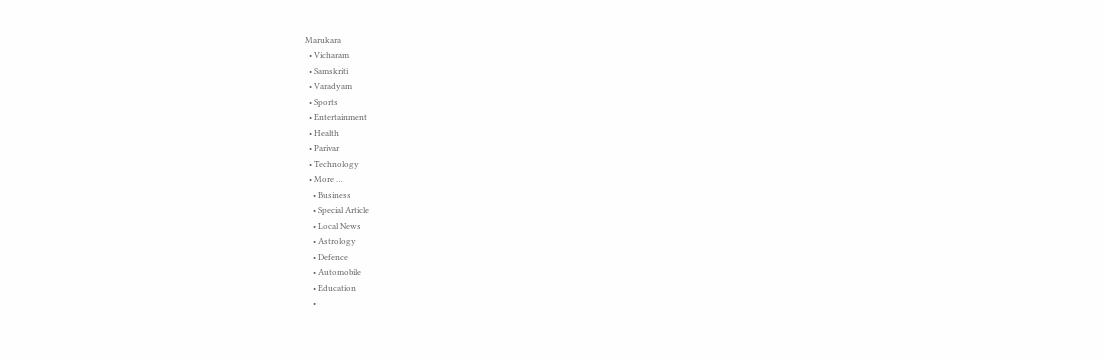Marukara
  • Vicharam
  • Samskriti
  • Varadyam
  • Sports
  • Entertainment
  • Health
  • Parivar
  • Technology
  • More …
    • Business
    • Special Article
    • Local News
    • Astrology
    • Defence
    • Automobile
    • Education
    •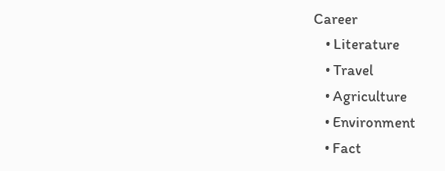Career
    • Literature
    • Travel
    • Agriculture
    • Environment
    • Fact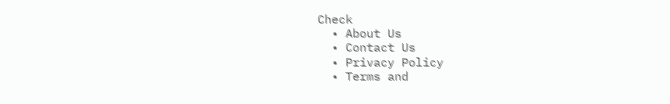Check
  • About Us
  • Contact Us
  • Privacy Policy
  • Terms and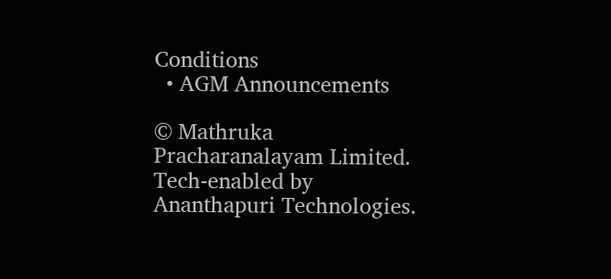Conditions
  • AGM Announcements

© Mathruka Pracharanalayam Limited.
Tech-enabled by Ananthapuri Technologies.